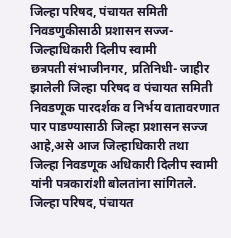जिल्हा परिषद, पंचायत समिती निवडणुकीसाठी प्रशासन सज्ज-जिल्हाधिकारी दिलीप स्वामी
छत्रपती संभाजीनगर, प्रतिनिधी- जाहीर झालेली जिल्हा परिषद व पंचायत समिती निवडणूक पारदर्शक व निर्भय वातावरणात पार पाडण्यासाठी जिल्हा प्रशासन सज्ज आहे,असे आज जिल्हाधिकारी तथा जिल्हा निवडणूक अधिकारी दिलीप स्वामी यांनी पत्रकारांशी बोलतांना सांगितले.
जिल्हा परिषद, पंचायत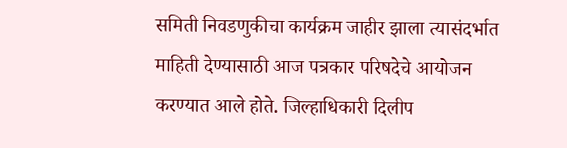समिती निवडणुकीचा कार्यक्रम जाहीर झाला त्यासंदर्भात माहिती देण्यासाठी आज पत्रकार परिषदेचे आयोजन करण्यात आले होते. जिल्हाधिकारी दिलीप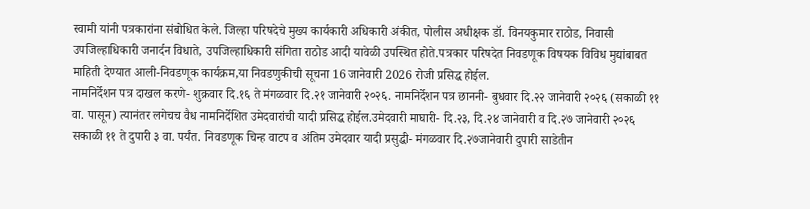स्वामी यांनी पत्रकारांना संबोधित केले. जिल्हा परिषदेचे मुख्य कार्यकारी अधिकारी अंकीत, पोलीस अधीक्षक डॉ. विनयकुमार राठोड, निवासी उपजिल्हाधिकारी जनार्दन विधाते, उपजिल्हाधिकारी संगिता राठोड आदी यावेळी उपस्थित होते.पत्रकार परिषदेत निवडणूक विषयक विविध मुद्यांबाबत माहिती देण्यात आली-निवडणूक कार्यक्रम,या निवडणुकीची सूचना 16 जानेवारी 2026 रोजी प्रसिद्ध होईल.
नामनिर्देशन पत्र दाखल करणे- शुक्रवार दि.१६ ते मंगळवार दि.२१ जानेवारी २०२६. नामनिर्देशन पत्र छाननी- बुधवार दि.२२ जानेवारी २०२६ (सकाळी ११ वा. पासून) त्यानंतर लगेचच वैध नामनिर्देशित उमेदवारांची यादी प्रसिद्ध होईल.उमेदवारी माघारी- दि.२३, दि.२४ जानेवारी व दि.२७ जानेवारी २०२६ सकाळी ११ ते दुपारी ३ वा. पर्यंत. निवडणूक चिन्ह वाटप व अंतिम उमेदवार यादी प्रसुद्धी- मंगळवार दि.२७जानेवारी दुपारी साडेतीन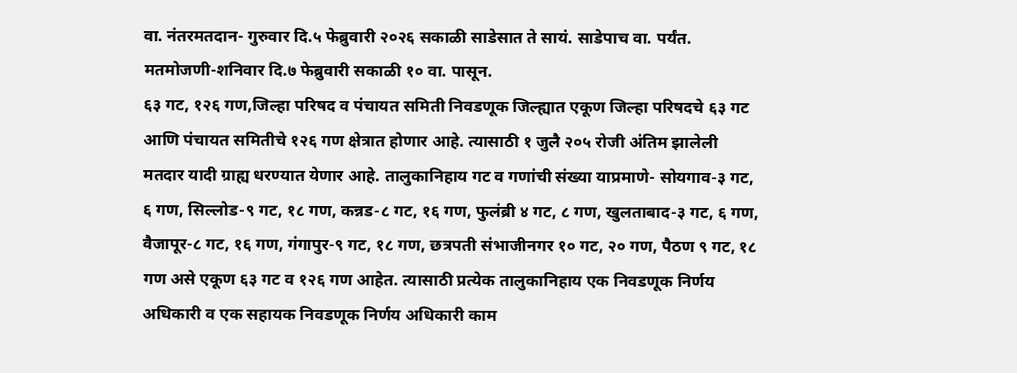वा. नंतरमतदान- गुरुवार दि.५ फेब्रुवारी २०२६ सकाळी साडेसात ते सायं. साडेपाच वा. पर्यंत. मतमोजणी-शनिवार दि.७ फेब्रुवारी सकाळी १० वा. पासून.
६३ गट, १२६ गण,जिल्हा परिषद व पंचायत समिती निवडणूक जिल्ह्यात एकूण जिल्हा परिषदचे ६३ गट आणि पंचायत समितीचे १२६ गण क्षेत्रात होणार आहे. त्यासाठी १ जुलै २०५ रोजी अंतिम झालेली मतदार यादी ग्राह्य धरण्यात येणार आहे. तालुकानिहाय गट व गणांची संख्या याप्रमाणे- सोयगाव-३ गट, ६ गण, सिल्लोड-९ गट, १८ गण, कन्नड-८ गट, १६ गण, फुलंब्री ४ गट, ८ गण, खुलताबाद-३ गट, ६ गण, वैजापूर-८ गट, १६ गण, गंगापुर-९ गट, १८ गण, छत्रपती संभाजीनगर १० गट, २० गण, पैठण ९ गट, १८ गण असे एकूण ६३ गट व १२६ गण आहेत. त्यासाठी प्रत्येक तालुकानिहाय एक निवडणूक निर्णय अधिकारी व एक सहायक निवडणूक निर्णय अधिकारी काम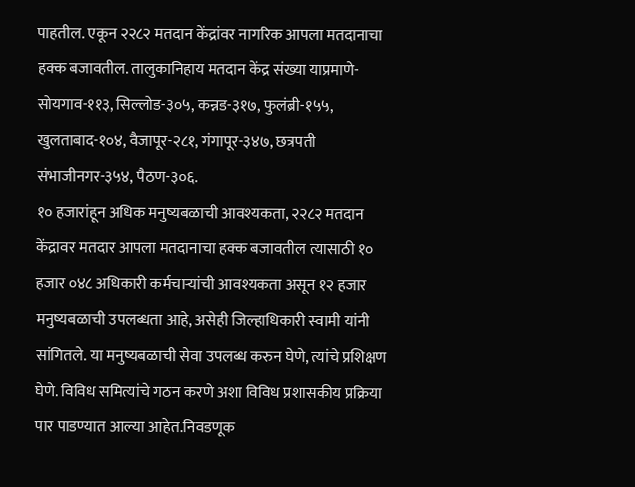पाहतील. एकून २२८२ मतदान केंद्रांवर नागरिक आपला मतदानाचा हक्क बजावतील. तालुकानिहाय मतदान केंद्र संख्या याप्रमाणे- सोयगाव-११३, सिल्लोड-३०५, कन्नड-३१७, फुलंब्री-१५५, खुलताबाद-१०४, वैजापूर-२८१, गंगापूर-३४७, छत्रपती संभाजीनगर-३५४, पैठण-३०६.
१० हजारांहून अधिक मनुष्यबळाची आवश्यकता, २२८२ मतदान केंद्रावर मतदार आपला मतदानाचा हक्क बजावतील त्यासाठी १० हजार ०४८ अधिकारी कर्मचाऱ्यांची आवश्यकता असून १२ हजार मनुष्यबळाची उपलब्धता आहे, असेही जिल्हाधिकारी स्वामी यांनी सांगितले. या मनुष्यबळाची सेवा उपलब्ध करुन घेणे, त्यांचे प्रशिक्षण घेणे. विविध समित्यांचे गठन करणे अशा विविध प्रशासकीय प्रक्रिया पार पाडण्यात आल्या आहेत.निवडणूक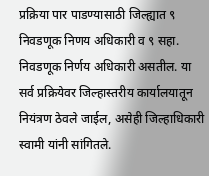प्रक्रिया पार पाडण्यासाठी जिल्ह्यात ९ निवडणूक निणय अधिकारी व ९ सहा. निवडणूक निर्णय अधिकारी असतील. या सर्व प्रक्रियेवर जिल्हास्तरीय कार्यालयातून नियंत्रण ठेवले जाईल, असेही जिल्हाधिकारी स्वामी यांनी सांगितले.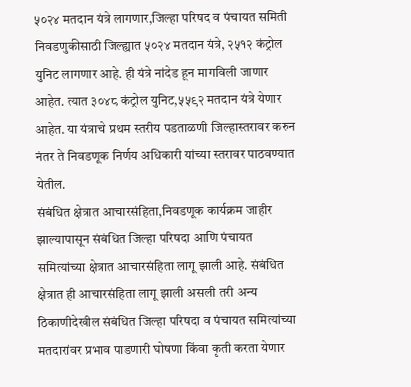५०२४ मतदान यंत्रे लागणार,जिल्हा परिषद व पंचायत समिती निवडणुकीसाठी जिल्ह्यात ५०२४ मतदान यंत्रे, २५१२ कंट्रोल युनिट लागणार आहे. ही यंत्रे नांदेड हून मागविली जाणार आहेत. त्यात ३०४८ कंट्रोल युनिट,५५९२ मतदान यंत्रे येणार आहेत. या यंत्राचे प्रथम स्तरीय पडताळणी जिल्हास्तरावर करुन नंतर ते निवडणूक निर्णय अधिकारी यांच्या स्तरावर पाठवण्यात येतील.
संबंधित क्षेत्रात आचारसंहिता,निवडणूक कार्यक्रम जाहीर झाल्यापासून संबंधित जिल्हा परिषदा आणि पंचायत समित्यांच्या क्षेत्रात आचारसंहिता लागू झाली आहे. संबंधित क्षेत्रात ही आचारसंहिता लागू झाली असली तरी अन्य ठिकाणीदेखील संबंधित जिल्हा परिषदा व पंचायत समित्यांच्या मतदारांवर प्रभाव पाडणारी घोषणा किंवा कृती करता येणार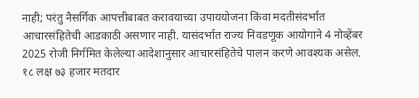नाही; परंतु नैसर्गिक आपत्तीबाबत करावयाच्या उपाययोजना किंवा मदतीसंदर्भात आचारसंहितेची आडकाठी असणार नाही. यासंदर्भात राज्य निवडणूक आयोगाने 4 नोव्हेंबर 2025 रोजी निर्गमित केलेल्या आदेशानुसार आचारसंहितेचे पालन करणे आवश्यक असेल.
१८ लक्ष ७३ हजार मतदार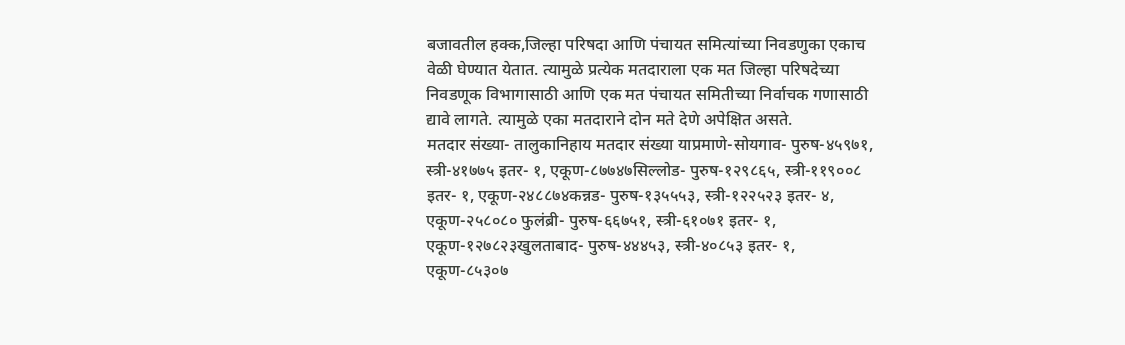बजावतील हक्क,जिल्हा परिषदा आणि पंचायत समित्यांच्या निवडणुका एकाच वेळी घेण्यात येतात. त्यामुळे प्रत्येक मतदाराला एक मत जिल्हा परिषदेच्या निवडणूक विभागासाठी आणि एक मत पंचायत समितीच्या निर्वाचक गणासाठी द्यावे लागते. त्यामुळे एका मतदाराने दोन मते देणे अपेक्षित असते.
मतदार संख्या- तालुकानिहाय मतदार संख्या याप्रमाणे-सोयगाव- पुरुष-४५९७१, स्त्री-४१७७५ इतर- १, एकूण-८७७४७सिल्लोड- पुरुष-१२९८६५, स्त्री-११९००८ इतर- १, एकूण-२४८८७४कन्नड- पुरुष-१३५५५३, स्त्री-१२२५२३ इतर- ४, एकूण-२५८०८० फुलंब्री- पुरुष-६६७५१, स्त्री-६१०७१ इतर- १, एकूण-१२७८२३खुलताबाद- पुरुष-४४४५३, स्त्री-४०८५३ इतर- १, एकूण-८५३०७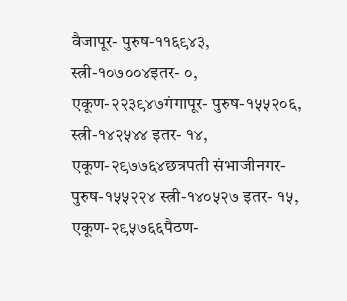वैजापूर- पुरुष-११६९४३, स्त्री-१०७००४इतर- ०, एकूण-२२३९४७गंगापूर- पुरुष-१५५२०६, स्त्री-१४२५४४ इतर- १४, एकूण-२९७७६४छत्रपती संभाजीनगर- पुरुष-१५५२२४ स्त्री-१४०५२७ इतर- १५, एकूण-२९५७६६पैठण-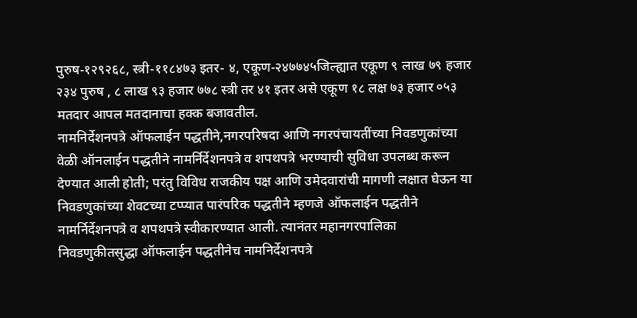पुरुष-१२९२६८, स्त्री-११८४७३ इतर- ४, एकूण-२४७७४५जिल्ह्यात एकूण ९ लाख ७९ हजार २३४ पुरुष , ८ लाख ९३ हजार ७७८ स्त्री तर ४१ इतर असे एकूण १८ लक्ष ७३ हजार ०५३ मतदार आपल मतदानाचा हक्क बजावतील.
नामनिर्देशनपत्रे ऑफलाईन पद्धतीने,नगरपरिषदा आणि नगरपंचायतींच्या निवडणुकांच्या वेळी ऑनलाईन पद्धतीने नामर्निर्देशनपत्रे व शपथपत्रे भरण्याची सुविधा उपलब्ध करून देण्यात आली होती; परंतु विविध राजकीय पक्ष आणि उमेदवारांची मागणी लक्षात घेऊन या निवडणुकांच्या शेवटच्या टप्प्यात पारंपरिक पद्धतीने म्हणजे ऑफलाईन पद्धतीने नामर्निर्देशनपत्रे व शपथपत्रे स्वीकारण्यात आली. त्यानंतर महानगरपालिका निवडणुकीतसुद्धा ऑफलाईन पद्धतीनेच नामनिर्देशनपत्रे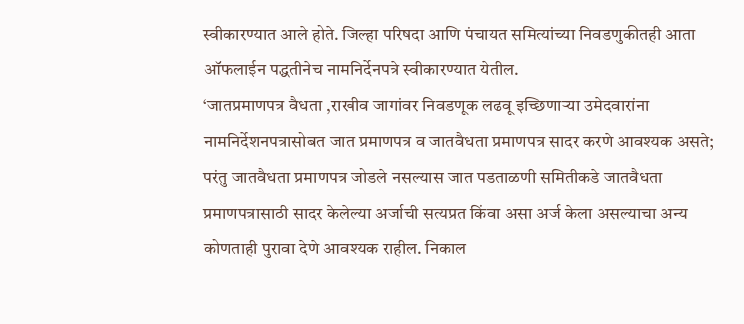स्वीकारण्यात आले होते. जिल्हा परिषदा आणि पंचायत समित्यांच्या निवडणुकीतही आता ऑफलाईन पद्धतीनेच नामनिर्देनपत्रे स्वीकारण्यात येतील.
‘जातप्रमाणपत्र वैधता ,राखीव जागांवर निवडणूक लढवू इच्छिणाऱ्या उमेदवारांना नामनिर्देशनपत्रासोबत जात प्रमाणपत्र व जातवैधता प्रमाणपत्र सादर करणे आवश्यक असते; परंतु जातवैधता प्रमाणपत्र जोडले नसल्यास जात पडताळणी समितीकडे जातवैधता प्रमाणपत्रासाठी सादर केलेल्या अर्जाची सत्यप्रत किंवा असा अर्ज केला असल्याचा अन्य कोणताही पुरावा देणे आवश्यक राहील. निकाल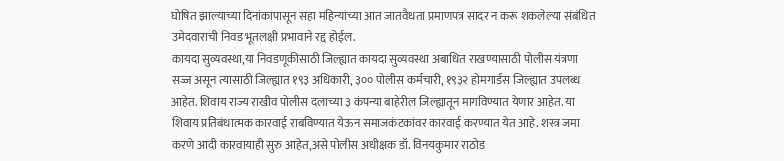घोषित झाल्याच्या दिनांकापासून सहा महिन्यांच्या आत जातवैधता प्रमाणपत्र सादर न करू शकलेल्या संबंधित उमेदवाराची निवड भूतलक्षी प्रभावाने रद्द होईल.
कायदा सुव्यवस्था,या निवडणूकीसाठी जिल्ह्यात कायदा सुव्यवस्था अबाधित राखण्यासाठी पोलीस यंत्रणा सज्ज असून त्यासाठी जिल्ह्यात १९३ अधिकारी, ३०० पोलीस कर्मचारी, १९३२ होमगार्डस जिल्ह्यात उपलब्ध आहेत. शिवाय राज्य राखीव पोलीस दलाच्या ३ कंपन्या बाहेरील जिल्ह्यातून मागविण्यात येणार आहेत. या शिवाय प्रतिबंधात्मक कारवाई राबविण्यात येऊन समाजकंटकांवर कारवाई करण्यात येत आहे. शस्त्र जमा करणे आदी कारवायाही सुरु आहेत,असे पोलीस अधीक्षक डॉ. विनयकुमार राठोड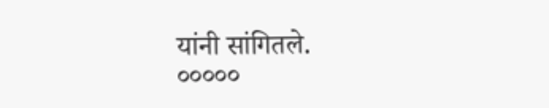यांनी सांगितले.
०००००